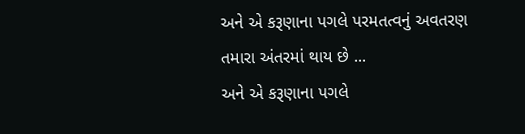અને એ કરૂણાના પગલે પરમતત્વનું અવતરણ તમારા અંતરમાં થાય છે ...
અને એ કરૂણાના પગલે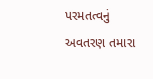પરમતત્વનું અવતરણ તમારા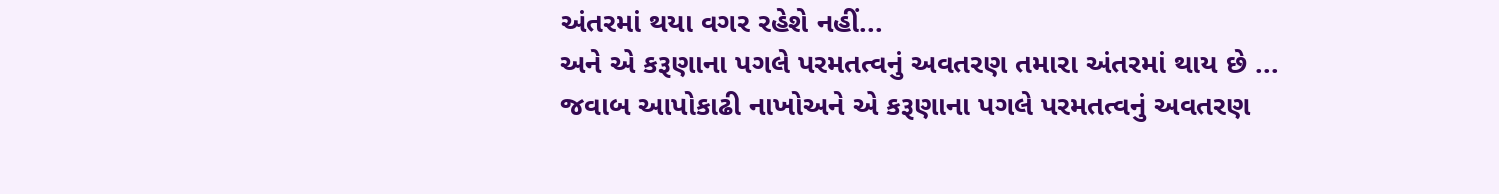અંતરમાં થયા વગર રહેશે નહીં...
અને એ કરૂણાના પગલે પરમતત્વનું અવતરણ તમારા અંતરમાં થાય છે ...
જવાબ આપોકાઢી નાખોઅને એ કરૂણાના પગલે પરમતત્વનું અવતરણ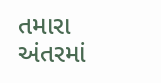તમારા અંતરમાં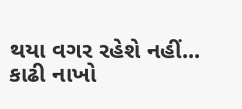થયા વગર રહેશે નહીં...
કાઢી નાખો